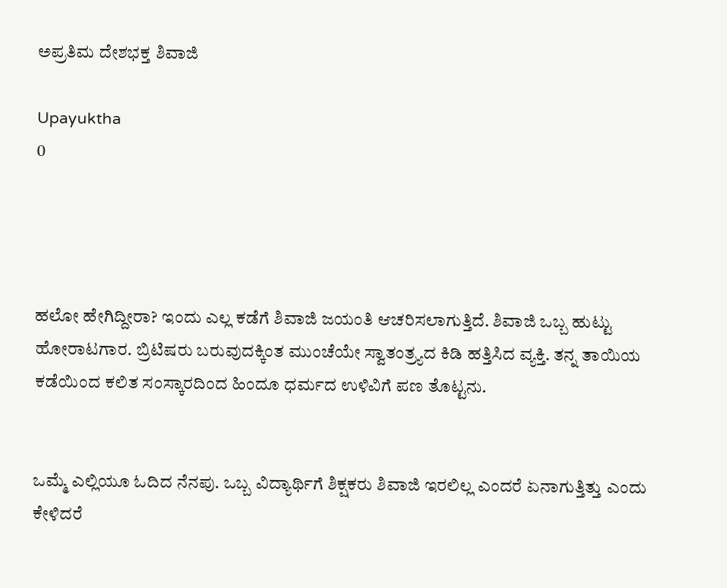ಅಪ್ರತಿಮ ದೇಶಭಕ್ತ ಶಿವಾಜಿ

Upayuktha
0




ಹಲೋ ಹೇಗಿದ್ದೀರಾ? ಇಂದು ಎಲ್ಲ ಕಡೆಗೆ ಶಿವಾಜಿ ಜಯಂತಿ ಆಚರಿಸಲಾಗುತ್ತಿದೆ. ಶಿವಾಜಿ ಒಬ್ಬ ಹುಟ್ಟು ಹೋರಾಟಗಾರ. ಬ್ರಿಟಿಷರು ಬರುವುದಕ್ಕಿಂತ ಮುಂಚೆಯೇ ಸ್ವಾತಂತ್ರ್ಯದ ಕಿಡಿ ಹತ್ತಿಸಿದ ವ್ಯಕ್ತಿ. ತನ್ನ ತಾಯಿಯ ಕಡೆಯಿಂದ ಕಲಿತ ಸಂಸ್ಕಾರದಿಂದ ಹಿಂದೂ ಧರ್ಮದ ಉಳಿವಿಗೆ ಪಣ ತೊಟ್ಟನು.


ಒಮ್ಮೆ ಎಲ್ಲಿಯೂ ಓದಿದ ನೆನಪು. ಒಬ್ಬ ವಿದ್ಯಾರ್ಥಿಗೆ ಶಿಕ್ಷಕರು ಶಿವಾಜಿ ಇರಲಿಲ್ಲ ಎಂದರೆ ಏನಾಗುತ್ತಿತ್ತು ಎಂದು ಕೇಳಿದರೆ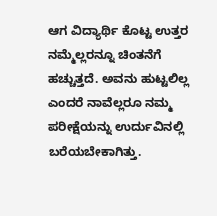ಆಗ ವಿದ್ಯಾರ್ಥಿ ಕೊಟ್ಟ ಉತ್ತರ ನಮ್ಮೆಲ್ಲರನ್ನೂ ಚಿಂತನೆಗೆ ಹಚ್ಚುತ್ತದೆ. ಅವನು ಹುಟ್ಟಲಿಲ್ಲ ಎಂದರೆ ನಾವೆಲ್ಲರೂ ನಮ್ಮ ಪರೀಕ್ಷೆಯನ್ನು ಉರ್ದುವಿನಲ್ಲಿ ಬರೆಯಬೇಕಾಗಿತ್ತು.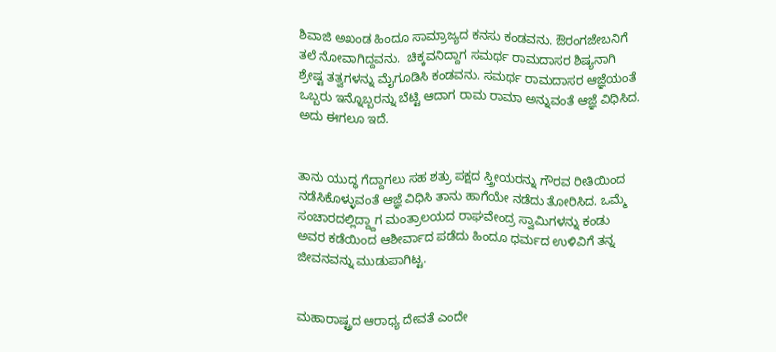ಶಿವಾಜಿ ಅಖಂಡ ಹಿಂದೂ ಸಾಮ್ರಾಜ್ಯದ ಕನಸು ಕಂಡವನು. ಔರಂಗಜೇಬನಿಗೆ ತಲೆ ನೋವಾಗಿದ್ದವನು.  ಚಿಕ್ಕವನಿದ್ದಾಗ ಸಮರ್ಥ ರಾಮದಾಸರ ಶಿಷ್ಯನಾಗಿ ಶ್ರೇಷ್ಟ ತತ್ವಗಳನ್ನು ಮೈಗೂಡಿಸಿ ಕಂಡವನು. ಸಮರ್ಥ ರಾಮದಾಸರ ಆಜ್ಞೆಯಂತೆ ಒಬ್ಬರು ಇನ್ನೊಬ್ಬರನ್ನು ಬೆಟ್ಟಿ ಆದಾಗ ರಾಮ ರಾಮಾ ಅನ್ನುವಂತೆ ಆಜ್ಞೆ ವಿಧಿಸಿದ. ಅದು ಈಗಲೂ ಇದೆ.


ತಾನು ಯುದ್ಧ ಗೆದ್ದಾಗಲು ಸಹ ಶತ್ರು ಪಕ್ಷದ ಸ್ತ್ರೀಯರನ್ನು ಗೌರವ ರೀತಿಯಿಂದ ನಡೆಸಿಕೊಳ್ಳುವಂತೆ ಆಜ್ಞೆ ವಿಧಿಸಿ ತಾನು ಹಾಗೆಯೇ ನಡೆದು ತೋರಿಸಿದ. ಒಮ್ಮೆ ಸಂಚಾರದಲ್ಲಿದ್ದ್ದಾಗ ಮಂತ್ರಾಲಯದ ರಾಘವೇಂದ್ರ ಸ್ವಾಮಿಗಳನ್ನು ಕಂಡು ಅವರ ಕಡೆಯಿಂದ ಆಶೀರ್ವಾದ ಪಡೆದು ಹಿಂದೂ ಧರ್ಮದ ಉಳಿವಿಗೆ ತನ್ನ ಜೀವನವನ್ನು ಮುಡುಪಾಗಿಟ್ಟ.


ಮಹಾರಾಷ್ಟ್ರದ ಆರಾಧ್ಯ ದೇವತೆ ಎಂದೇ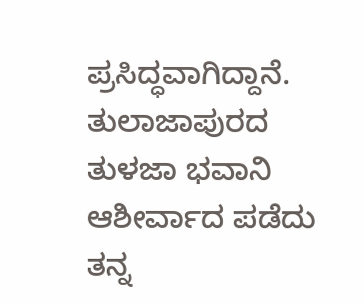ಪ್ರಸಿದ್ಧವಾಗಿದ್ದಾನೆ. ತುಲಾಜಾಪುರದ ತುಳಜಾ ಭವಾನಿ ಆಶೀರ್ವಾದ ಪಡೆದು ತನ್ನ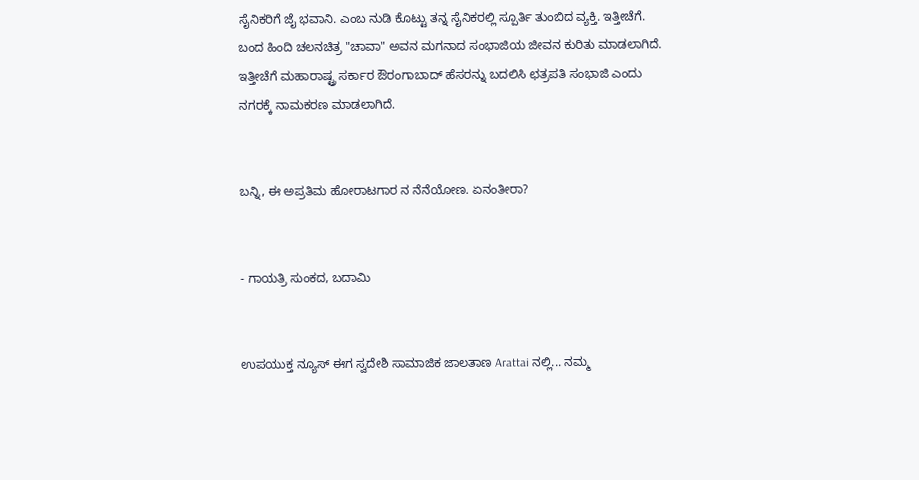ಸೈನಿಕರಿಗೆ ಜೈ ಭವಾನಿ. ಎಂಬ ನುಡಿ ಕೊಟ್ಟು ತನ್ನ ಸೈನಿಕರಲ್ಲಿ ಸ್ಪೂರ್ತಿ ತುಂಬಿದ ವ್ಯಕ್ತಿ. ಇತ್ತೀಚೆಗೆ. ಬಂದ ಹಿಂದಿ ಚಲನಚಿತ್ರ "ಚಾವಾ" ಅವನ ಮಗನಾದ ಸಂಭಾಜಿಯ ಜೀವನ ಕುರಿತು ಮಾಡಲಾಗಿದೆ. ಇತ್ತೀಚೆಗೆ ಮಹಾರಾಷ್ಟ್ರ ಸರ್ಕಾರ ಔರಂಗಾಬಾದ್ ಹೆಸರನ್ನು ಬದಲಿಸಿ ಛತ್ರಪತಿ ಸಂಭಾಜಿ ಎಂದು ನಗರಕ್ಕೆ ನಾಮಕರಣ ಮಾಡಲಾಗಿದೆ.


ಬನ್ನಿ, ಈ ಅಪ್ರತಿಮ ಹೋರಾಟಗಾರ ನ ನೆನೆಯೋಣ. ಏನಂತೀರಾ?


- ಗಾಯತ್ರಿ ಸುಂಕದ, ಬದಾಮಿ


ಉಪಯುಕ್ತ ನ್ಯೂಸ್ ಈಗ ಸ್ವದೇಶಿ ಸಾಮಾಜಿಕ ಜಾಲತಾಣ Arattai ನಲ್ಲಿ... ನಮ್ಮ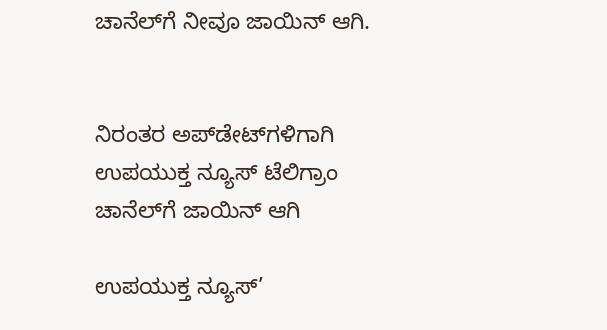ಚಾನೆಲ್‌ಗೆ ನೀವೂ ಜಾಯಿನ್ ಆಗಿ.


ನಿರಂತರ ಅಪ್‌ಡೇಟ್‌ಗಳಿಗಾಗಿ ಉಪಯುಕ್ತ ನ್ಯೂಸ್‌ ಟೆಲಿಗ್ರಾಂ ಚಾನೆಲ್‌ಗೆ ಜಾಯಿನ್‌ ಆಗಿ

ಉಪಯುಕ್ತ ನ್ಯೂಸ್‌’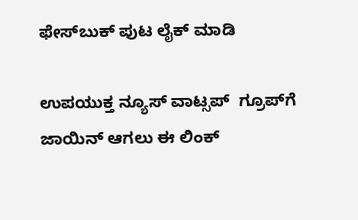ಫೇಸ್‌ಬುಕ್ ಪುಟ ಲೈಕ್ ಮಾಡಿ

ಉಪಯುಕ್ತ ನ್ಯೂಸ್‌ ವಾಟ್ಸಪ್‌  ಗ್ರೂಪ್‌ಗೆ ಜಾಯಿನ್ ಆಗಲು ಈ ಲಿಂಕ್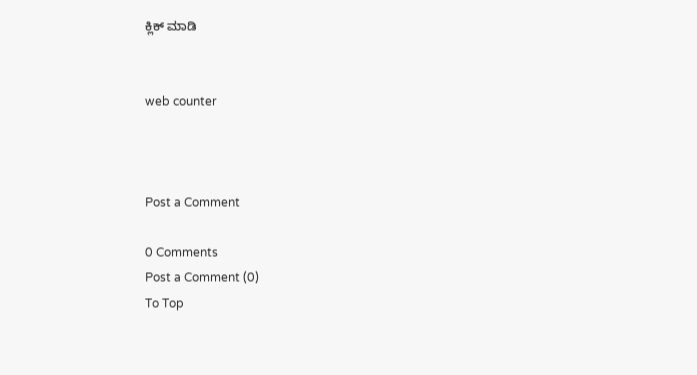ಕ್ಲಿಕ್ ಮಾಡಿ


web counter



Post a Comment

0 Comments
Post a Comment (0)
To Top